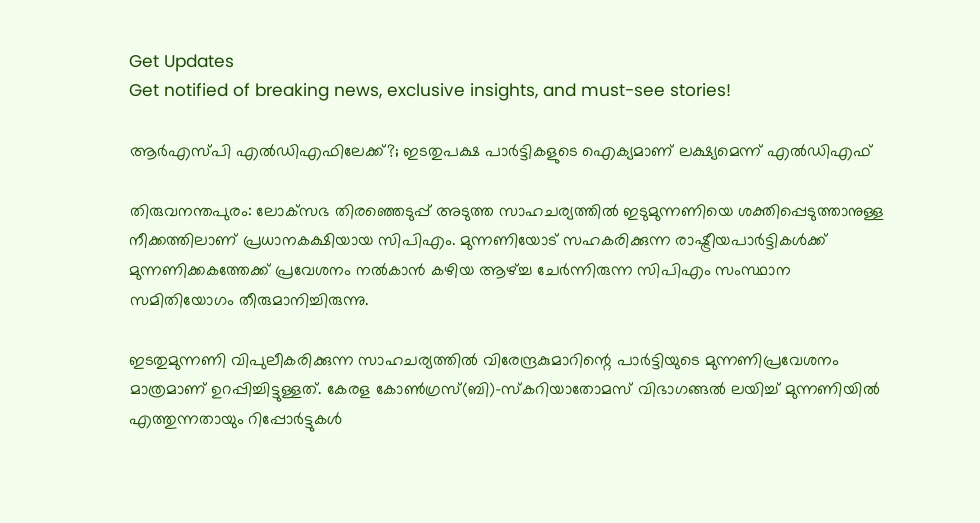Get Updates
Get notified of breaking news, exclusive insights, and must-see stories!

ആര്‍എസ്പി എല്‍ഡിഎഫിലേക്ക്?; ഇടതുപക്ഷ പാര്‍ട്ടികളുടെ ഐക്യമാണ് ലക്ഷ്യമെന്ന് എല്‍ഡിഎഫ്

തിരുവനന്തപുരം: ലോക്‌സഭ തിരഞ്ഞെടുപ്പ് അടുത്ത സാഹചര്യത്തില്‍ ഇടുമുന്നണിയെ ശക്തിപ്പെടുത്താനുള്ള നീക്കത്തിലാണ് പ്രധാനകക്ഷിയായ സിപിഎം. മുന്നണിയോട് സഹകരിക്കുന്ന രാഷ്ട്രീയപാര്‍ട്ടികള്‍ക്ക് മുന്നണിക്കകത്തേക്ക് പ്രവേശനം നല്‍കാന്‍ കഴിയ ആഴ്ച്ച ചേര്‍ന്നിരുന്ന സിപിഎം സംസ്ഥാന സമിതിയോഗം തീരുമാനിച്ചിരുന്നു.

ഇടതുമുന്നണി വിപുലീകരിക്കുന്ന സാഹചര്യത്തില്‍ വിരേന്ദ്രകുമാറിന്റെ പാര്‍ട്ടിയുടെ മുന്നണിപ്രവേശനം മാത്രമാണ് ഉറപ്പിച്ചിട്ടുള്ളത്. കേരള കോണ്‍ഗ്രസ്(ബി)-സ്‌കറിയാതോമസ് വിഭാഗങ്ങല്‍ ലയിച്ച് മുന്നണിയില്‍ എത്തുന്നതായും റിപ്പോര്‍ട്ടുകള്‍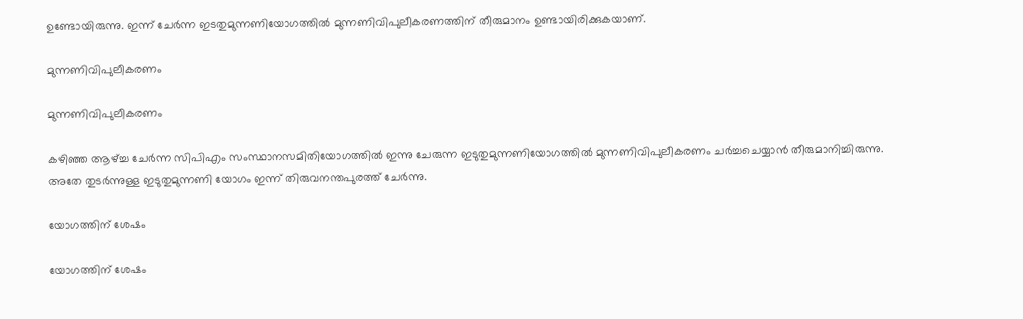ഉണ്ടോയിരുന്നു. ഇന്ന് ചേര്‍ന്ന ഇടതുമുന്നണിയോഗത്തില്‍ മുന്നണിവിപുലീകരണത്തിന് തീരുമാനം ഉണ്ടായിരിക്കുകയാണ്.

മുന്നണിവിപുലീകരണം

മുന്നണിവിപുലീകരണം

കഴിഞ്ഞ ആഴ്ച്ച ചേര്‍ന്ന സിപിഎം സംസ്ഥാനസമിതിയോഗത്തില്‍ ഇന്നു ചേരുന്ന ഇടുതുമുന്നണിയോഗത്തില്‍ മുന്നണിവിപുലീകരണം ചര്‍ച്ചചെയ്യാന്‍ തീരുമാനിച്ചിരുന്നു. അതേ തുടര്‍ന്നുള്ള ഇടുതുമുന്നണി യോഗം ഇന്ന് തിരുവനന്തപുരത്ത് ചേര്‍ന്നു.

യോഗത്തിന് ശേഷം

യോഗത്തിന് ശേഷം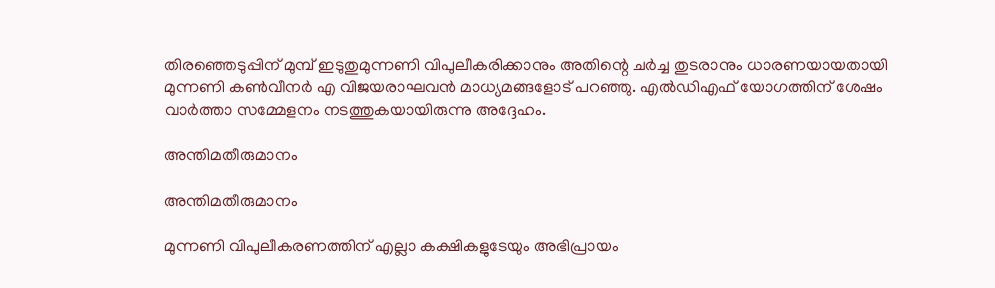തിരഞ്ഞെടുപ്പിന് മുമ്പ് ഇടുതുമുന്നണി വിപുലീകരിക്കാനും അതിന്റെ ചര്‍ച്ച തുടരാനും ധാരണയായതായി മുന്നണി കണ്‍വീനര്‍ എ വിജയരാഘവന്‍ മാധ്യമങ്ങളോട് പറഞ്ഞു. എല്‍ഡിഎഫ് യോഗത്തിന് ശേഷം വാര്‍ത്താ സമ്മേളനം നടത്തുകയായിരുന്നു അദ്ദേഹം.

അന്തിമതീരുമാനം

അന്തിമതീരുമാനം

മുന്നണി വിപുലീകരണത്തിന് എല്ലാ കക്ഷികളുടേയും അഭിപ്രായം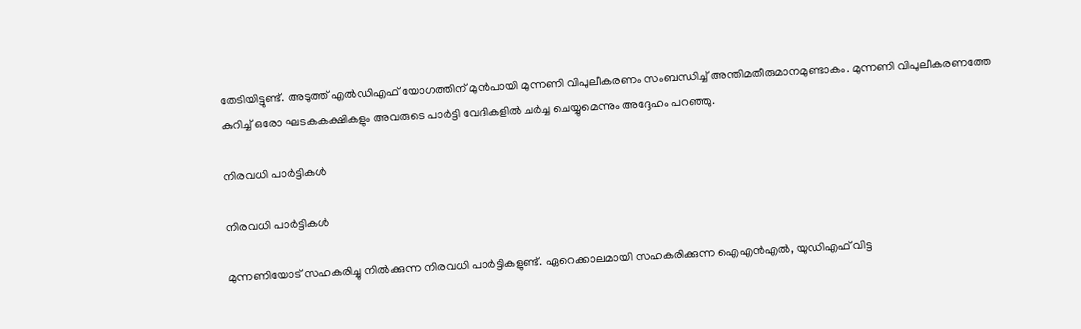തേടിയിട്ടുണ്ട്. അടുത്ത് എല്‍ഡിഎഫ് യോഗത്തിന് മുന്‍പായി മുന്നണി വിപുലീകരണം സംബന്ധിച്ച് അന്തിമതീരുമാനമുണ്ടാകം. മുന്നണി വിപുലീകരണത്തേ കുറിച്ച് ഒരോ ഘടകകക്ഷികളും അവരുടെ പാര്‍ട്ടി വേദികളില്‍ ചര്‍ച്ച ചെയ്യുമെന്നും അദ്ദേഹം പറഞ്ഞു.

നിരവധി പാര്‍ട്ടികള്‍

നിരവധി പാര്‍ട്ടികള്‍

മുന്നണിയോട് സഹകരിച്ചു നില്‍ക്കുന്ന നിരവധി പാര്‍ട്ടികളുണ്ട്. ഏറെക്കാലമായി സഹകരിക്കുന്ന ഐഎന്‍എല്‍, യുഡിഎഫ് വിട്ട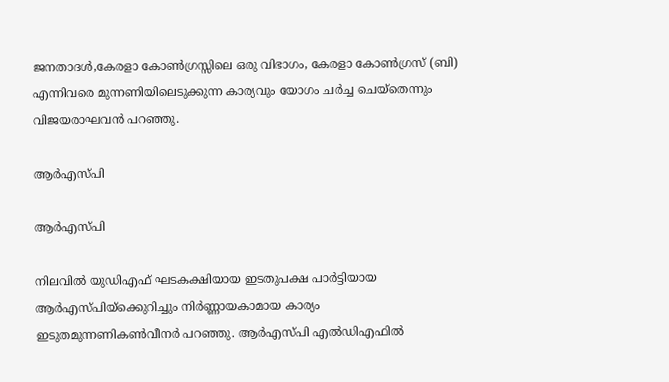ജനതാദള്‍,കേരളാ കോണ്‍ഗ്രസ്സിലെ ഒരു വിഭാഗം, കേരളാ കോണ്‍ഗ്രസ് (ബി) എന്നിവരെ മുന്നണിയിലെടുക്കുന്ന കാര്യവും യോഗം ചര്‍ച്ച ചെയ്‌തെന്നും വിജയരാഘവന്‍ പറഞ്ഞു.

ആര്‍എസ്പി

ആര്‍എസ്പി

നിലവില്‍ യുഡിഎഫ് ഘടകക്ഷിയായ ഇടതുപക്ഷ പാര്‍ട്ടിയായ ആര്‍എസ്പിയ്‌ക്കെുറിച്ചും നിര്‍ണ്ണായകാമായ കാര്യം ഇടുതമുന്നണികണ്‍വീനര്‍ പറഞ്ഞു. ആര്‍എസ്പി എല്‍ഡിഎഫില്‍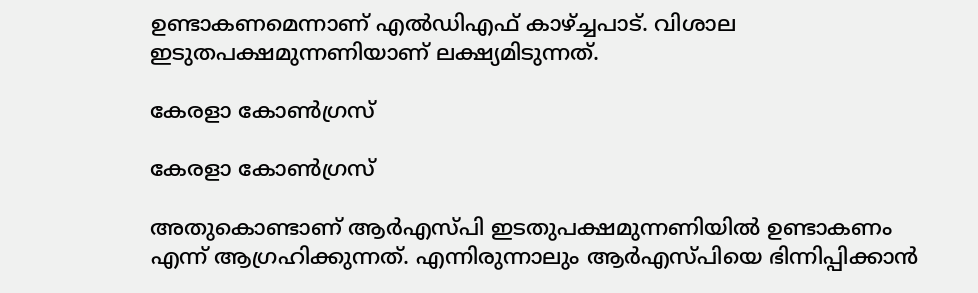ഉണ്ടാകണമെന്നാണ് എല്‍ഡിഎഫ് കാഴ്ച്ചപാട്. വിശാല ഇടുതപക്ഷമുന്നണിയാണ് ലക്ഷ്യമിടുന്നത്.

കേരളാ കോണ്‍ഗ്രസ്

കേരളാ കോണ്‍ഗ്രസ്

അതുകൊണ്ടാണ് ആര്‍എസ്പി ഇടതുപക്ഷമുന്നണിയില്‍ ഉണ്ടാകണം എന്ന് ആഗ്രഹിക്കുന്നത്. എന്നിരുന്നാലും ആര്‍എസ്പിയെ ഭിന്നിപ്പിക്കാന്‍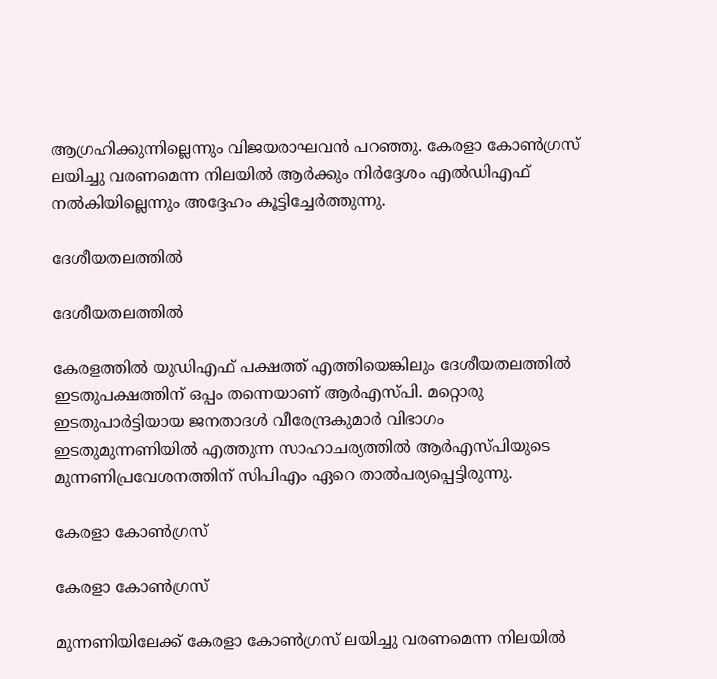ആഗ്രഹിക്കുന്നില്ലെന്നും വിജയരാഘവന്‍ പറഞ്ഞു. കേരളാ കോണ്‍ഗ്രസ് ലയിച്ചു വരണമെന്ന നിലയില്‍ ആര്‍ക്കും നിര്‍ദ്ദേശം എല്‍ഡിഎഫ് നല്‍കിയില്ലെന്നും അദ്ദേഹം കൂട്ടിച്ചേര്‍ത്തുന്നു.

ദേശീയതലത്തില്‍

ദേശീയതലത്തില്‍

കേരളത്തില്‍ യുഡിഎഫ് പക്ഷത്ത് എത്തിയെങ്കിലും ദേശീയതലത്തില്‍ ഇടതുപക്ഷത്തിന് ഒപ്പം തന്നെയാണ് ആര്‍എസ്പി. മറ്റൊരു ഇടതുപാര്‍ട്ടിയായ ജനതാദള്‍ വീരേന്ദ്രകുമാര്‍ വിഭാഗം ഇടതുമുന്നണിയില്‍ എത്തുന്ന സാഹാചര്യത്തില്‍ ആര്‍എസ്പിയുടെ മുന്നണിപ്രവേശനത്തിന് സിപിഎം ഏറെ താല്‍പര്യപ്പെട്ടിരുന്നു.

കേരളാ കോണ്‍ഗ്രസ്

കേരളാ കോണ്‍ഗ്രസ്

മുന്നണിയിലേക്ക് കേരളാ കോണ്‍ഗ്രസ് ലയിച്ചു വരണമെന്ന നിലയില്‍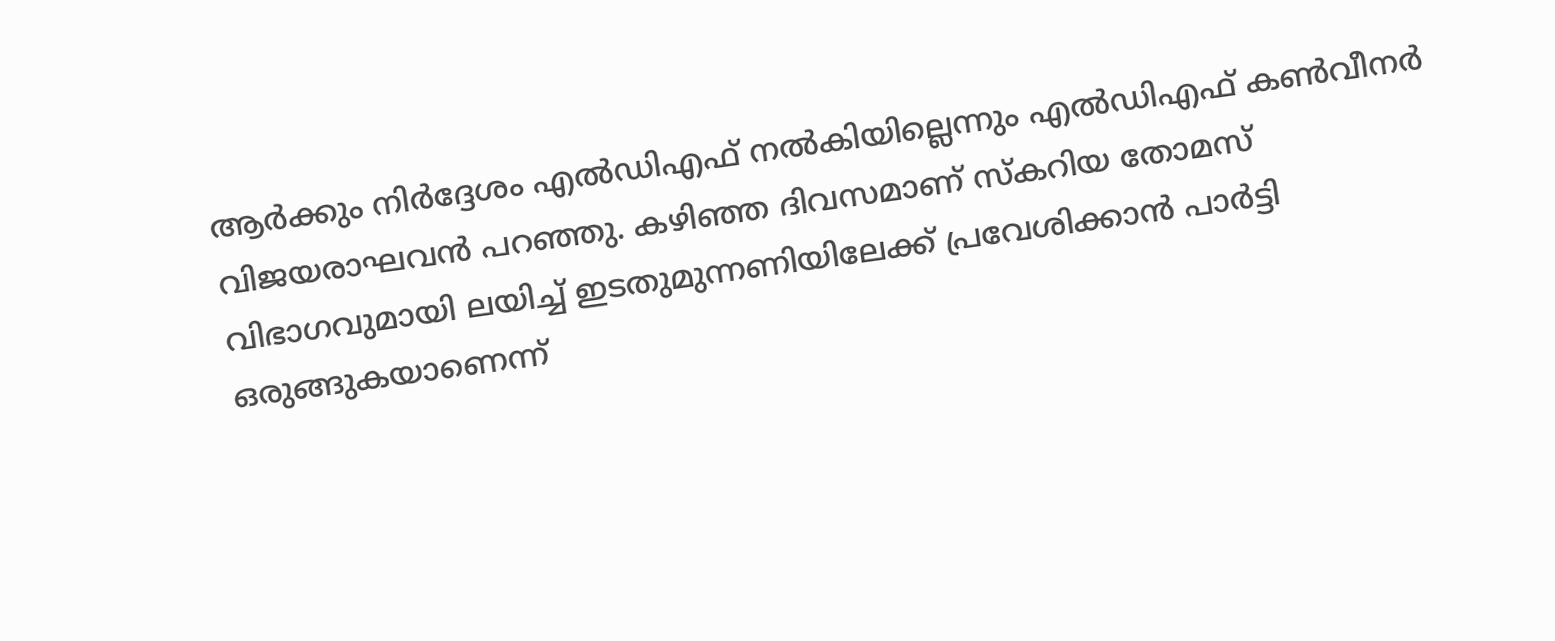ആര്‍ക്കും നിര്‍ദ്ദേശം എല്‍ഡിഎഫ് നല്‍കിയില്ലെന്നും എല്‍ഡിഎഫ് കണ്‍വീനര്‍ വിജയരാഘവന്‍ പറഞ്ഞു. കഴിഞ്ഞ ദിവസമാണ് സ്‌കറിയ തോമസ് വിഭാഗവുമായി ലയിച്ച് ഇടതുമുന്നണിയിലേക്ക് പ്രവേശിക്കാന്‍ പാര്‍ട്ടി ഒരുങ്ങുകയാണെന്ന്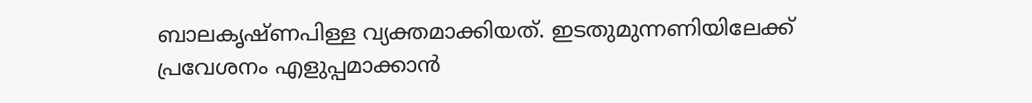ബാലകൃഷ്ണപിള്ള വ്യക്തമാക്കിയത്. ഇടതുമുന്നണിയിലേക്ക് പ്രവേശനം എളുപ്പമാക്കാന്‍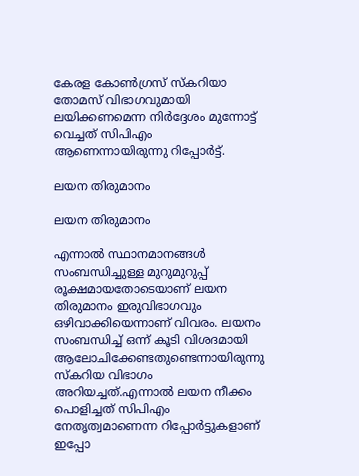കേരള കോണ്‍ഗ്രസ് സ്‌കറിയാ തോമസ് വിഭാഗവുമായി ലയിക്കണമെന്ന നിര്‍ദ്ദേശം മുന്നോട്ട് വെച്ചത് സിപിഎം ആണെന്നായിരുന്നു റിപ്പോര്‍ട്ട്.

ലയന തിരുമാനം

ലയന തിരുമാനം

എന്നാല്‍ സ്ഥാനമാനങ്ങള്‍ സംബന്ധിച്ചുള്ള മുറുമുറുപ്പ് രൂക്ഷമായതോടെയാണ് ലയന തിരുമാനം ഇരുവിഭാഗവും ഒഴിവാക്കിയെന്നാണ് വിവരം. ലയനം സംബന്ധിച്ച് ഒന്ന് കൂടി വിശദമായി ആലോചിക്കേണ്ടതുണ്ടെന്നായിരുന്നു സ്‌കറിയ വിഭാഗം അറിയച്ചത്.എന്നാല്‍ ലയന നീക്കം പൊളിച്ചത് സിപിഎം നേതൃത്വമാണെന്ന റിപ്പോര്‍ട്ടുകളാണ് ഇപ്പോ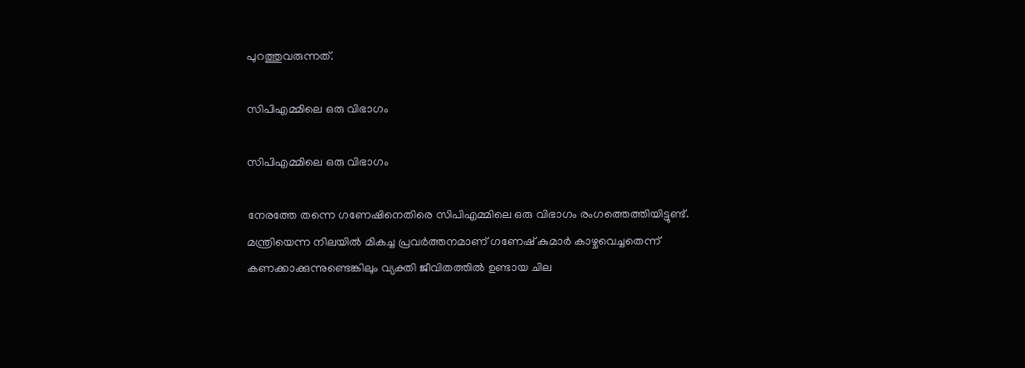പുറത്തുവരുന്നത്.

സിപിഎമ്മിലെ ഒരു വിഭാഗം

സിപിഎമ്മിലെ ഒരു വിഭാഗം

നേരത്തേ തന്നെ ഗണേഷിനെതിരെ സിപിഎമ്മിലെ ഒരു വിഭാഗം രംഗത്തെത്തിയിട്ടുണ്ട്. മന്ത്രിയെന്ന നിലയില്‍ മികച്ച പ്രവര്‍ത്തനമാണ് ഗണേഷ് കുമാര്‍ കാഴ്ചവെച്ചതെന്ന് കണക്കാക്കുന്നുണ്ടെങ്കിലും വ്യക്തി ജീവിതത്തില്‍ ഉണ്ടായ ചില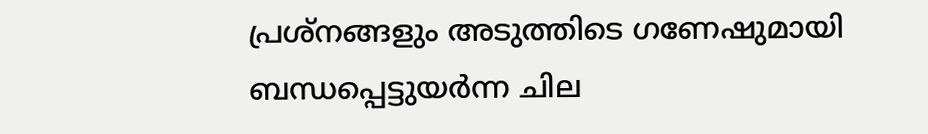പ്രശ്‌നങ്ങളും അടുത്തിടെ ഗണേഷുമായി ബന്ധപ്പെട്ടുയര്‍ന്ന ചില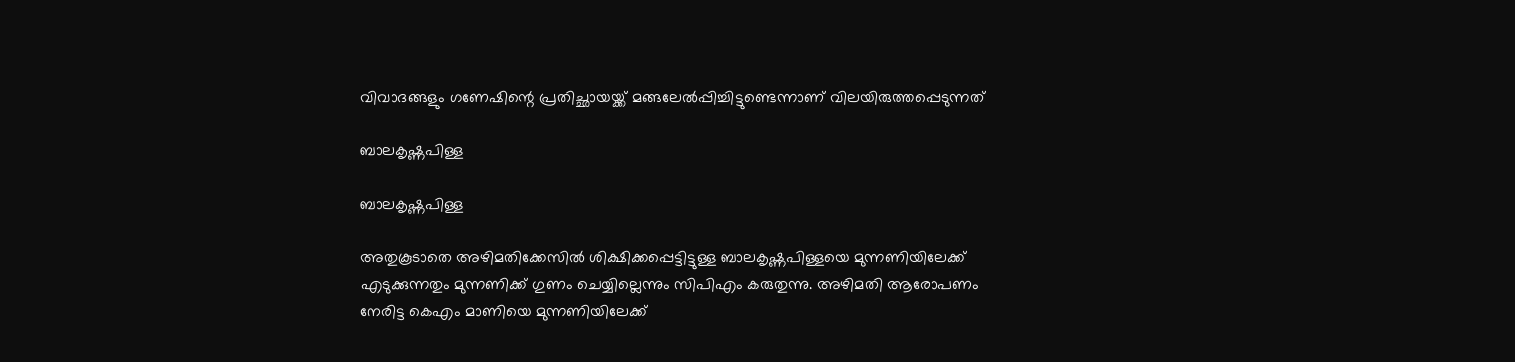വിവാദങ്ങളും ഗണേഷിന്റെ പ്രതിച്ഛായയ്ക്ക് മങ്ങലേല്‍പ്പിച്ചിട്ടുണ്ടെന്നാണ് വിലയിരുത്തപ്പെടുന്നത്

ബാലകൃഷ്ണപിള്ള

ബാലകൃഷ്ണപിള്ള

അതുകൂടാതെ അഴിമതിക്കേസില്‍ ശിക്ഷിക്കപ്പെട്ടിട്ടുള്ള ബാലകൃഷ്ണപിള്ളയെ മുന്നണിയിലേക്ക് എടുക്കുന്നതും മുന്നണിക്ക് ഗുണം ചെയ്യില്ലെന്നും സിപിഎം കരുതുന്നു. അഴിമതി ആരോപണം നേരിട്ട കെഎം മാണിയെ മുന്നണിയിലേക്ക്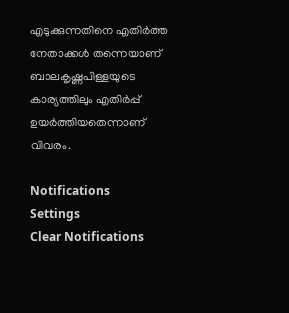എടുക്കുന്നതിനെ എതിര്‍ത്ത നേതാക്കള്‍ തന്നെയാണ് ബാലകൃഷ്ണപിള്ളയുടെ കാര്യത്തിലും എതിര്‍പ്പ് ഉയര്‍ത്തിയതെന്നാണ് വിവരം.

Notifications
Settings
Clear Notifications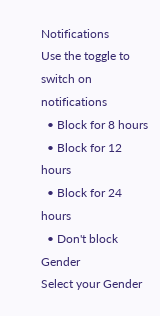Notifications
Use the toggle to switch on notifications
  • Block for 8 hours
  • Block for 12 hours
  • Block for 24 hours
  • Don't block
Gender
Select your Gender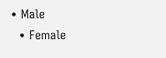• Male
  • Female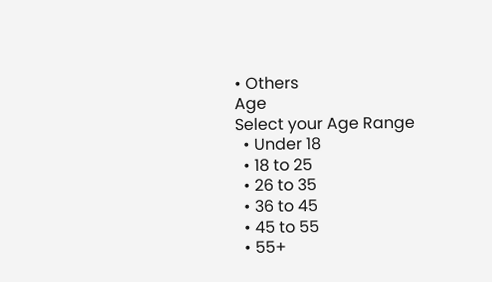• Others
Age
Select your Age Range
  • Under 18
  • 18 to 25
  • 26 to 35
  • 36 to 45
  • 45 to 55
  • 55+